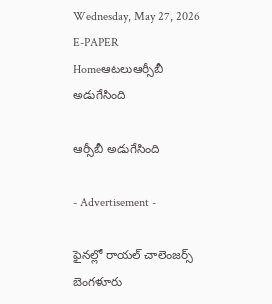Wednesday, May 27, 2026
E-PAPER
Homeఆటలుఆర్సీబీ అడుగేసింది

ఆర్సీబీ అడుగేసింది

- Advertisement -

ఫైనల్లో రాయల్‌ చాలెంజర్స్‌ బెంగళూరు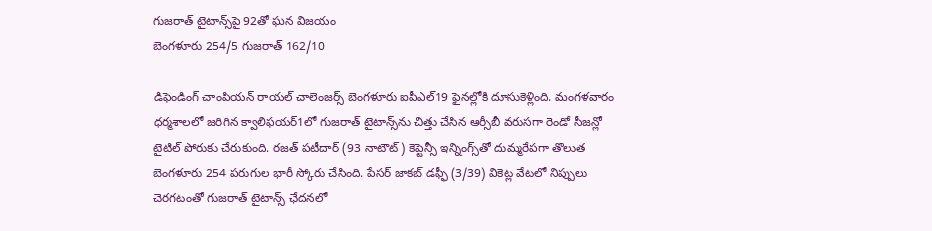గుజరాత్ టైటాన్స్‌పై 92తో ఘన విజయం
బెంగళూరు 254/5 గుజరాత్‌ 162/10

డిఫెండింగ్‌ చాంపియన్‌ రాయల్‌ చాలెంజర్స్‌ బెంగళూరు ఐపీఎల్‌19 ఫైనల్లోకి దూసుకెళ్లింది. మంగళవారం ధర్మశాలలో జరిగిన క్వాలిఫయర్‌1లో గుజరాత్‌ టైటాన్స్‌ను చిత్తు చేసిన ఆర్సీబీ వరుసగా రెండో సీజన్లో టైటిల్‌ పోరుకు చేరుకుంది. రజత్ పటీదార్‌ (93 నాటౌట్) కెప్టెన్సీ ఇన్నింగ్స్‌తో దుమ్మరేపగా తొలుత బెంగళూరు 254 పరుగుల భారీ స్కోరు చేసింది. పేసర్‌ జాకబ్‌ డఫ్ఫీ (3/39) వికెట్ల వేటలో నిప్పులు చెరగటంతో గుజరాత్‌ టైటాన్స్‌ ఛేదనలో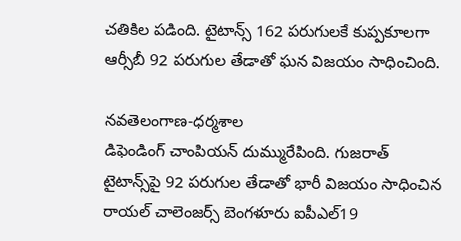చతికిల పడింది. టైటాన్స్‌ 162 పరుగులకే కుప్పకూలగా ఆర్సీబీ 92 పరుగుల తేడాతో ఘన విజయం సాధించింది.

నవతెలంగాణ-ధర్మశాల
డిఫెండింగ్‌ చాంపియన్‌ దుమ్మురేపింది. గుజరాత్‌ టైటాన్స్‌పై 92 పరుగుల తేడాతో భారీ విజయం సాధించిన రాయల్‌ చాలెంజర్స్‌ బెంగళూరు ఐపీఎల్‌19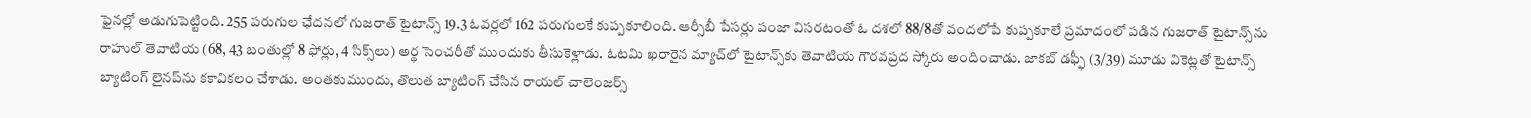ఫైనల్లో అడుగుపెట్టింది. 255 పరుగుల ఛేదనలో గుజరాత్‌ టైటాన్స్‌ 19.3 ఓవర్లలో 162 పరుగులకే కుప్పకూలింది. ఆర్సీబీ పేసర్లు పంజా విసరటంతో ఓ దశలో 88/8తో వందలోపే కుప్పకూలే ప్రమాదంలో పడిన గుజరాత్‌ టైటాన్స్‌ను రాహుల్‌ తెవాటియ (68, 43 బంతుల్లో 8 ఫోర్లు, 4 సిక్స్‌లు) అర్థ సెంచరీతో ముందుకు తీసుకెళ్లాడు. ఓటమి ఖరారైన మ్యాచ్‌లో టైటాన్స్‌కు తెవాటియ గౌరవప్రద స్కోరు అందించాడు. జాకబ్‌ డఫ్ఫీ (3/39) మూడు వికెట్లతో టైటాన్స్‌ బ్యాటింగ్‌ లైనప్‌ను కకావికలం చేశాడు. అంతకుముందు, తొలుత బ్యాటింగ్‌ చేసిన రాయల్‌ చాలెంజర్స్‌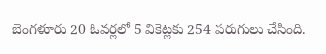బెంగళూరు 20 ఓవర్లలో 5 వికెట్లకు 254 పరుగులు చేసింది.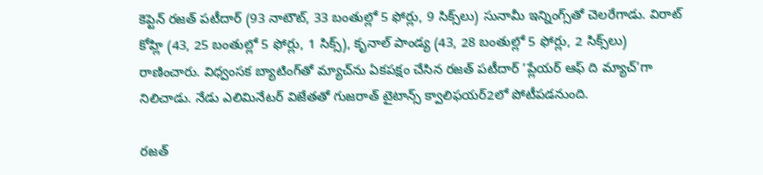కెప్టెన్‌ రజత్‌ పటీదార్ (93 నాటౌట్, 33 బంతుల్లో 5 ఫోర్లు, 9 సిక్స్‌లు) సునామీ ఇన్నింగ్స్‌తో చెలరేగాడు. విరాట్‌ కోహ్లి (43, 25 బంతుల్లో 5 ఫోర్లు, 1 సిక్స్‌), కృనాల్‌ పాండ్య (43, 28 బంతుల్లో 5 ఫోర్లు, 2 సిక్స్‌లు) రాణించారు. విధ్వంసక బ్యాటింగ్‌తో మ్యాచ్‌ను ఏకపక్షం చేసిన రజత్‌ పటీదార్‌ ‘ప్లేయర్‌ ఆఫ్‌ ది మ్యాచ్‌’గా నిలిచాడు. నేడు ఎలిమినేటర్‌ విజేతతో గుజరాత్‌ టైటాన్స్‌ క్వాలిఫయర్‌2లో పోటీపడనుంది.

రజత్‌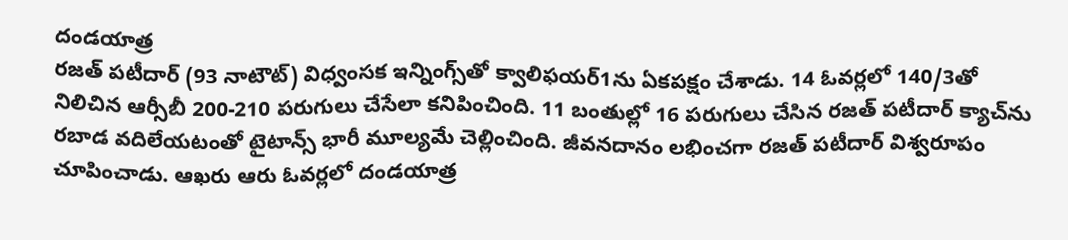దండయాత్ర
రజత్‌ పటీదార్‌ (93 నాటౌట్‌) విధ్వంసక ఇన్నింగ్స్‌తో క్వాలిఫయర్‌1ను ఏకపక్షం చేశాడు. 14 ఓవర్లలో 140/3తో నిలిచిన ఆర్సీబీ 200-210 పరుగులు చేసేలా కనిపించింది. 11 బంతుల్లో 16 పరుగులు చేసిన రజత్‌ పటీదార్‌ క్యాచ్‌ను రబాడ వదిలేయటంతో టైటాన్స్‌ భారీ మూల్యమే చెల్లించింది. జీవనదానం లభించగా రజత్‌ పటీదార్‌ విశ్వరూపం చూపించాడు. ఆఖరు ఆరు ఓవర్లలో దండయాత్ర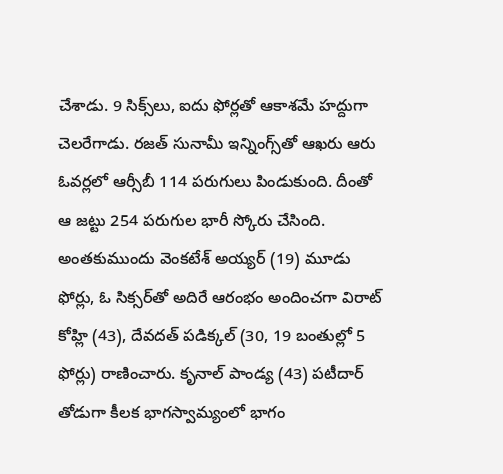చేశాడు. 9 సిక్స్‌లు, ఐదు ఫోర్లతో ఆకాశమే హద్దుగా చెలరేగాడు. రజత్‌ సునామీ ఇన్నింగ్స్‌తో ఆఖరు ఆరు ఓవర్లలో ఆర్సీబీ 114 పరుగులు పిండుకుంది. దీంతో ఆ జట్టు 254 పరుగుల భారీ స్కోరు చేసింది. అంతకుముందు వెంకటేశ్‌ అయ్యర్‌ (19) మూడు ఫోర్లు, ఓ సిక్సర్‌తో అదిరే ఆరంభం అందించగా విరాట్‌ కోహ్లి (43), దేవదత్ పడిక్కల్‌ (30, 19 బంతుల్లో 5 ఫోర్లు) రాణించారు. కృనాల్‌ పాండ్య (43) పటీదార్‌ తోడుగా కీలక భాగస్వామ్యంలో భాగం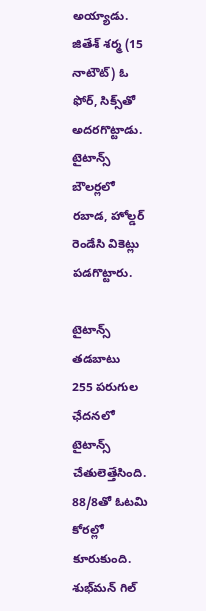అయ్యాడు. జితేశ్‌ శర్మ (15 నాటౌట్) ఓ ఫోర్‌, సిక్స్‌తో అదరగొట్టాడు. టైటాన్స్‌ బౌలర్లలో రబాడ, హోల్డర్‌ రెండేసి వికెట్లు పడగొట్టారు.

టైటాన్స్‌ తడబాటు
255 పరుగుల ఛేదనలో టైటాన్స్‌ చేతులెత్తేసింది. 88/8తో ఓటమి కోరల్లో కూరుకుంది. శుభ్‌మన్‌ గిల్‌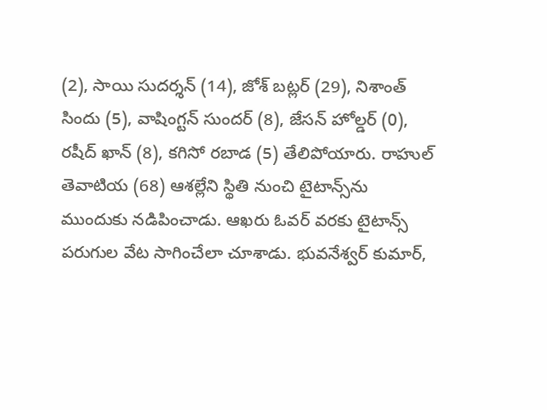(2), సాయి సుదర్శన్‌ (14), జోశ్‌ బట్లర్‌ (29), నిశాంత్‌ సిందు (5), వాషింగ్టన్‌ సుందర్‌ (8), జేసన్ హోల్డర్ (0), రషీద్ ఖాన్‌ (8), కగిసో రబాడ (5) తేలిపోయారు. రాహుల్‌ తెవాటియ (68) ఆశల్లేని స్థితి నుంచి టైటాన్స్‌ను ముందుకు నడిపించాడు. ఆఖరు ఓవర్‌ వరకు టైటాన్స్‌ పరుగుల వేట సాగించేలా చూశాడు. భువనేశ్వర్‌ కుమార్‌,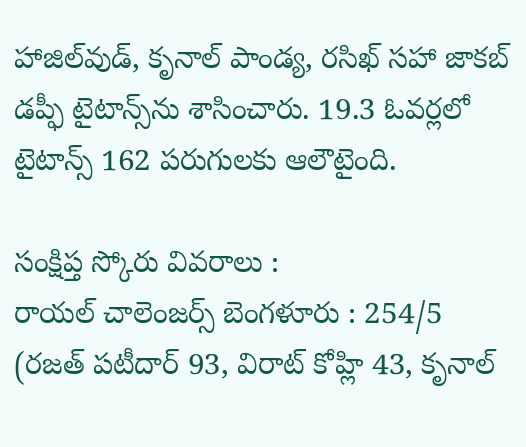హాజిల్‌వుడ్‌, కృనాల్‌ పాండ్య, రసిఖ్‌‌ సహా జాకబ్‌ డప్ఫీ టైటాన్స్‌ను శాసించారు. 19.3 ఓవర్లలో టైటాన్స్‌ 162 పరుగులకు ఆలౌటైంది.

సంక్షిప్త స్కోరు వివరాలు :
రాయల్‌ చాలెంజర్స్‌ బెంగళూరు : 254/5 (రజత్‌ పటీదార్‌ 93, విరాట్‌ కోహ్లి 43, కృనాల్‌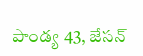పాండ్య 43, జేసన్‌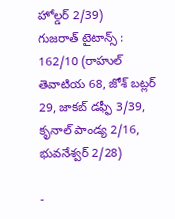హోల్డర్‌ 2/39)
గుజరాత్‌ టైటాన్స్‌ : 162/10 (రాహుల్ తెవాటియ 68, జోశ్‌ బట్లర్‌ 29, జాకబ్‌ డఫ్ఫీ 3/39, కృనాల్‌ పాండ్య 2/16, భువనేశ్వర్‌ 2/28)

-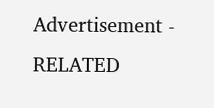Advertisement -
RELATED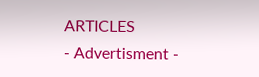ARTICLES
- Advertisment -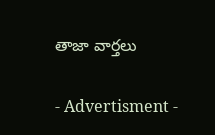తాజా వార్తలు

- Advertisment -